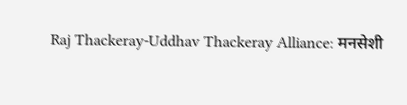Raj Thackeray-Uddhav Thackeray Alliance: मनसेशी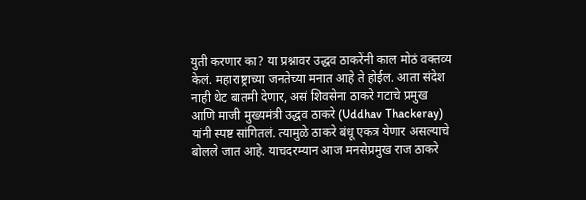युती करणार का? या प्रश्नावर उद्धव ठाकरेंनी काल मोठं वक्तव्य केलं. महाराष्ट्राच्या जनतेच्या मनात आहे ते होईल. आता संदेश नाही थेट बातमी देणार, असं शिवसेना ठाकरे गटाचे प्रमुख आणि माजी मुख्यमंत्री उद्धव ठाकरे (Uddhav Thackeray) यांनी स्पष्ट सांगितलं. त्यामुळे ठाकरे बंधू एकत्र येणार असल्याचे बोलले जात आहे. याचदरम्यान आज मनसेप्रमुख राज ठाकरे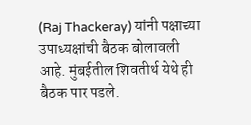(Raj Thackeray) यांनी पक्षाच्या उपाध्यक्षांची बैठक बोलावली आहे. मुंबईतील शिवतीर्थ येथे ही बैठक पार पडले.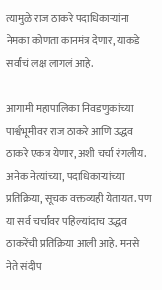त्यामुळे राज ठाकरे पदाधिकाऱ्यांना नेमका कोणता कानमंत्र देणार, याकडे सर्वांचं लक्ष लागलं आहे.

आगामी महापालिका निवडणुकांच्या पार्श्वभूमीवर राज ठाकरे आणि उद्धव ठाकरे एकत्र येणार, अशी चर्चा रंगलीय. अनेक नेत्यांच्या, पदाधिकाऱ्यांच्या प्रतिक्रिया, सूचक वक्तव्यही येतायत. पण या सर्व चर्चांवर पहिल्यांदाच उद्धव ठाकरेंची प्रतिक्रिया आली आहे. मनसे नेते संदीप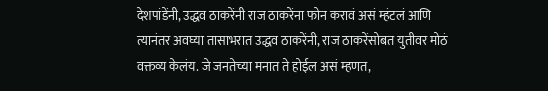देशपांडेंनी, उद्धव ठाकरेंनी राज ठाकरेंना फोन करावं असं म्हंटलं आणि त्यानंतर अवघ्या तासाभरात उद्धव ठाकरेंनी, राज ठाकरेंसोबत युतीवर मोठं वक्तव्य केलंय. जे जनतेच्या मनात ते होईल असं म्हणत,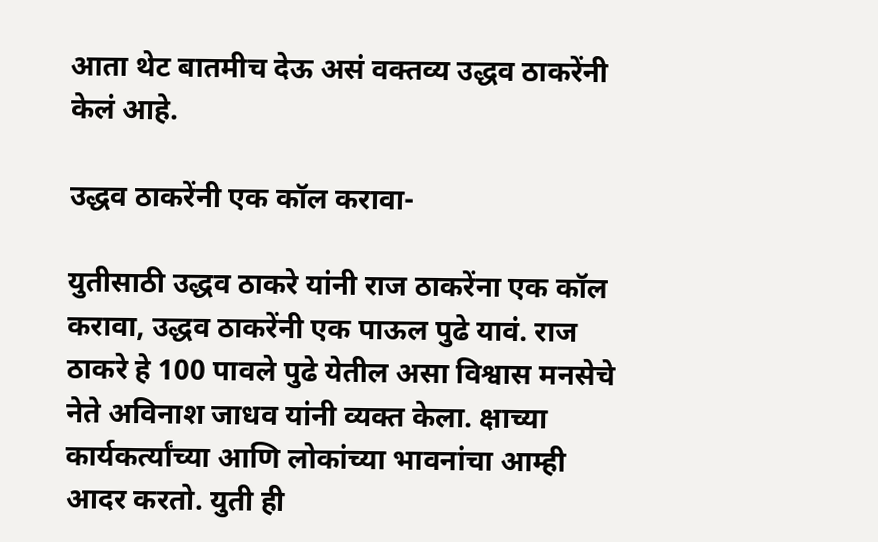आता थेट बातमीच देऊ असं वक्तव्य उद्धव ठाकरेंनी केलं आहे.

उद्धव ठाकरेंनी एक कॉल करावा-

युतीसाठी उद्धव ठाकरे यांनी राज ठाकरेंना एक कॉल करावा, उद्धव ठाकरेंनी एक पाऊल पुढे यावं. राज ठाकरे हे 100 पावले पुढे येतील असा विश्वास मनसेचे नेते अविनाश जाधव यांनी व्यक्त केला. क्षाच्या कार्यकर्त्यांच्या आणि लोकांच्या भावनांचा आम्ही आदर करतो. युती ही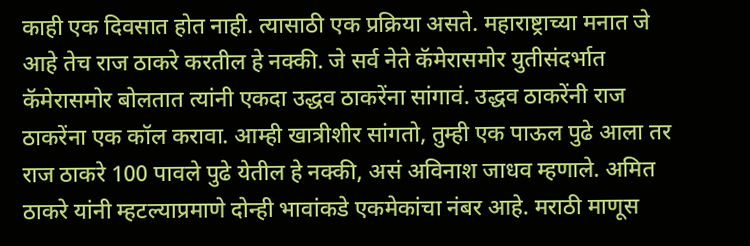काही एक दिवसात होत नाही. त्यासाठी एक प्रक्रिया असते. महाराष्ट्राच्या मनात जे आहे तेच राज ठाकरे करतील हे नक्की. जे सर्व नेते कॅमेरासमोर युतीसंदर्भात कॅमेरासमोर बोलतात त्यांनी एकदा उद्धव ठाकरेंना सांगावं. उद्धव ठाकरेंनी राज ठाकरेंना एक कॉल करावा. आम्ही खात्रीशीर सांगतो, तुम्ही एक पाऊल पुढे आला तर राज ठाकरे 100 पावले पुढे येतील हे नक्की, असं अविनाश जाधव म्हणाले. अमित ठाकरे यांनी म्हटल्याप्रमाणे दोन्ही भावांकडे एकमेकांचा नंबर आहे. मराठी माणूस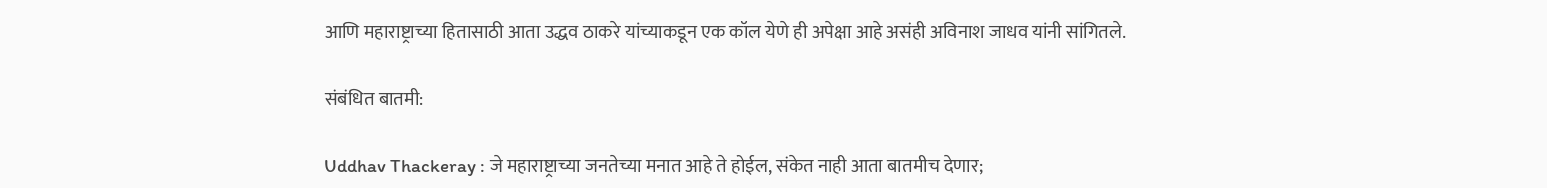आणि महाराष्ट्राच्या हितासाठी आता उद्धव ठाकरे यांच्याकडून एक कॉल येणे ही अपेक्षा आहे असंही अविनाश जाधव यांनी सांगितले.

संबंधित बातमी:

Uddhav Thackeray : जे महाराष्ट्राच्या जनतेच्या मनात आहे ते होईल, संकेत नाही आता बातमीच देणार;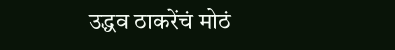उद्धव ठाकरेंचं मोठं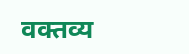वक्तव्य